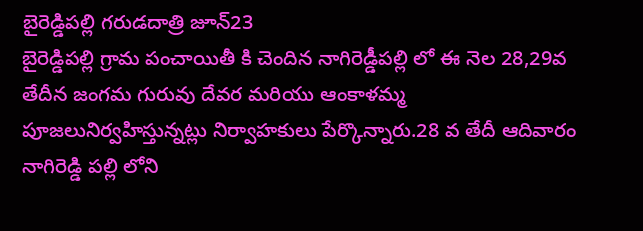బైరెడ్డిపల్లి గరుడదాత్రి జూన్23
బైరెడ్డిపల్లి గ్రామ పంచాయితీ కి చెందిన నాగిరెడ్డీపల్లి లో ఈ నెల 28,29వ తేదీన జంగమ గురువు దేవర మరియు ఆంకాళమ్మ పూజలునిర్వహిస్తున్నట్లు నిర్వాహకులు పేర్కొన్నారు.28 వ తేదీ ఆదివారం నాగిరెడ్డి పల్లి లోని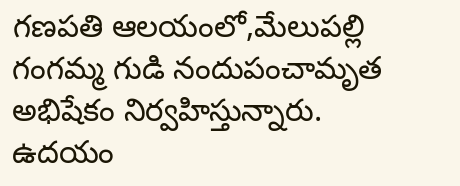గణపతి ఆలయంలో,మేలుపల్లి గంగమ్మ గుడి నందుపంచామృత అభిషేకం నిర్వహిస్తున్నారు. ఉదయం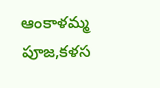ఆంకాళమ్మ పూజ,కళస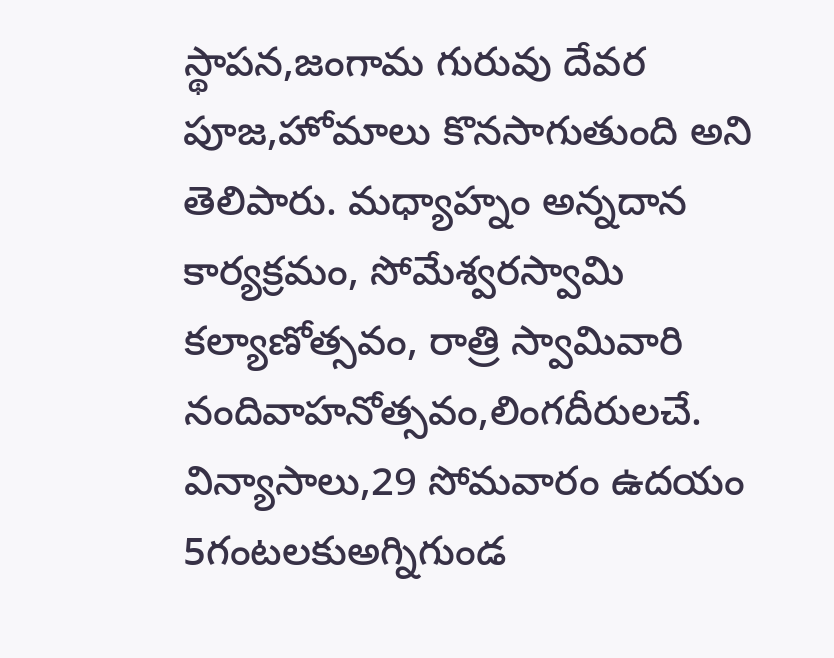స్థాపన,జంగామ గురువు దేవర పూజ,హోమాలు కొనసాగుతుంది అని తెలిపారు. మధ్యాహ్నం అన్నదాన కార్యక్రమం, సోమేశ్వరస్వామి కల్యాణోత్సవం, రాత్రి స్వామివారి నందివాహనోత్సవం,లింగదీరులచే. విన్యాసాలు,29 సోమవారం ఉదయం 5గంటలకుఅగ్నిగుండ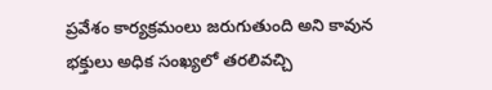ప్రవేశం కార్యక్రమంలు జరుగుతుంది అని కావున భక్తులు అధిక సంఖ్యలో తరలివచ్చి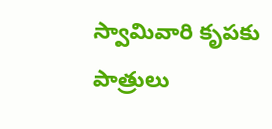స్వామివారి కృపకు పాత్రులు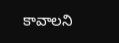కావాలని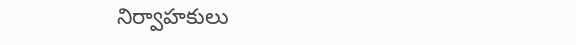నిర్వాహకులు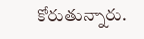కోరుతున్నారు.